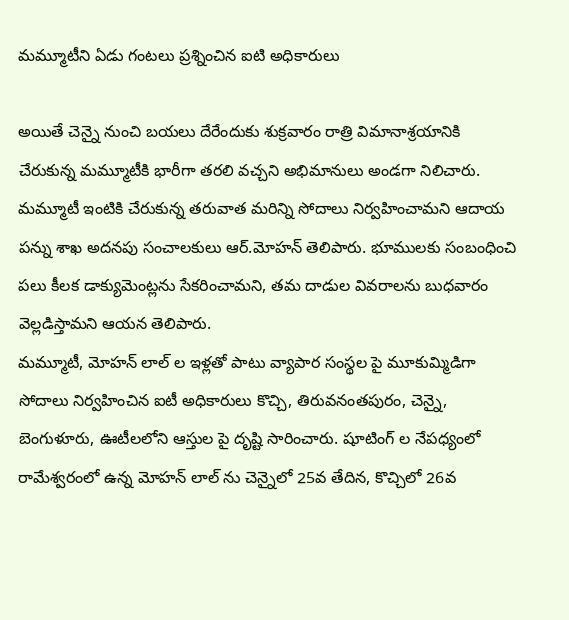మమ్మూటీని ఏడు గంటలు ప్రశ్నించిన ఐటి అధికారులు

అయితే చెన్నై నుంచి బయలు దేరేందుకు శుక్రవారం రాత్రి విమానాశ్రయానికి చేరుకున్న మమ్మూటీకి భారీగా తరలి వచ్చని అభిమానులు అండగా నిలిచారు. మమ్మూటీ ఇంటికి చేరుకున్న తరువాత మరిన్ని సోదాలు నిర్వహించామని ఆదాయ పన్ను శాఖ అదనపు సంచాలకులు ఆర్.మోహన్ తెలిపారు. భూములకు సంబంధించి పలు కీలక డాక్యుమెంట్లను సేకరించామని, తమ దాడుల వివరాలను బుధవారం వెల్లడిస్తామని ఆయన తెలిపారు.
మమ్మూటీ, మోహన్ లాల్ ల ఇళ్లతో పాటు వ్యాపార సంస్థల పై మూకుమ్మిడిగా సోదాలు నిర్వహించిన ఐటీ అధికారులు కొచ్చి, తిరువనంతపురం, చెన్నై, బెంగుళూరు, ఊటీలలోని ఆస్తుల పై దృష్టి సారించారు. షూటింగ్ ల నేపధ్యంలో రామేశ్వరంలో ఉన్న మోహన్ లాల్ ను చెన్నైలో 25వ తేదిన, కొచ్చిలో 26వ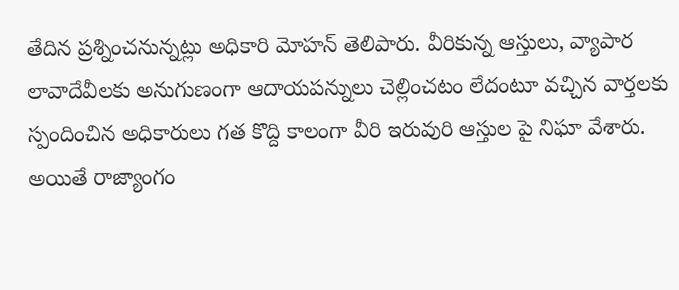తేదిన ప్రశ్నించనున్నట్లు అధికారి మోహన్ తెలిపారు. వీరికున్న ఆస్తులు, వ్యాపార లావాదేవీలకు అనుగుణంగా ఆదాయపన్నులు చెల్లించటం లేదంటూ వచ్చిన వార్తలకు స్పందించిన అధికారులు గత కొద్ది కాలంగా వీరి ఇరువురి ఆస్తుల పై నిఘా వేశారు. అయితే రాజ్యాంగం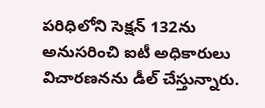పరిధిలోని సెక్షన్ 132ను అనుసరించి ఐటీ అధికారులు విచారణనను డీల్ చేస్తున్నారు.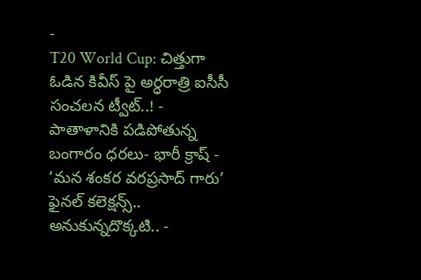-
T20 World Cup: చిత్తుగా ఓడిన కివీస్ పై అర్ధరాత్రి ఐసీసీ సంచలన ట్వీట్..! -
పాతాళానికి పడిపోతున్న బంగారం ధరలు- భారీ క్రాష్ -
‘మన శంకర వరప్రసాద్ గారు’ ఫైనల్ కలెక్షన్స్.. అనుకున్నదొక్కటి.. -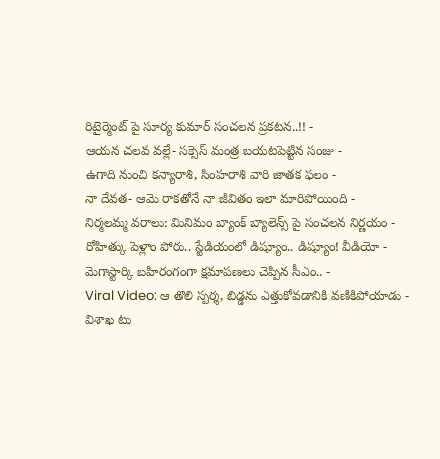రిటైర్మెంట్ పై సూర్య కుమార్ సంచలన ప్రకటన..!! -
ఆయన చలవ వల్లే- సక్సెస్ మంత్ర బయటపెట్టిన సంజు -
ఉగాది నుంచి కన్యారాశి, సింహరాశి వారి జాతక ఫలం -
నా దేవత- ఆమె రాకతోనే నా జీవితం ఇలా మారిపోయింది -
నిర్మలమ్మ వరాలు: మినిమం బ్యాంక్ బ్యాలెన్స్ పై సంచలన నిర్ణయం -
రోహిత్కు పెళ్లాం పోరు.. స్టేడియంలో డిష్యూం.. డిష్యూం! వీడియో -
మెగాస్టార్కి బహిరంగంగా క్షమాపణలు చెప్పిన సీఎం.. -
Viral Video: ఆ తొలి స్పర్శ, బిడ్డను ఎత్తుకోవడానికి వణికిపోయాడు -
విశాఖ టు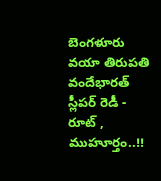బెంగళూరు వయా తిరుపతి వందేభారత్ స్లీపర్ రెడీ - రూట్ , ముహూర్తం..!!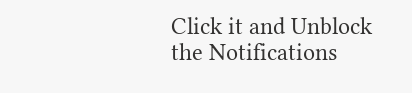Click it and Unblock the Notifications